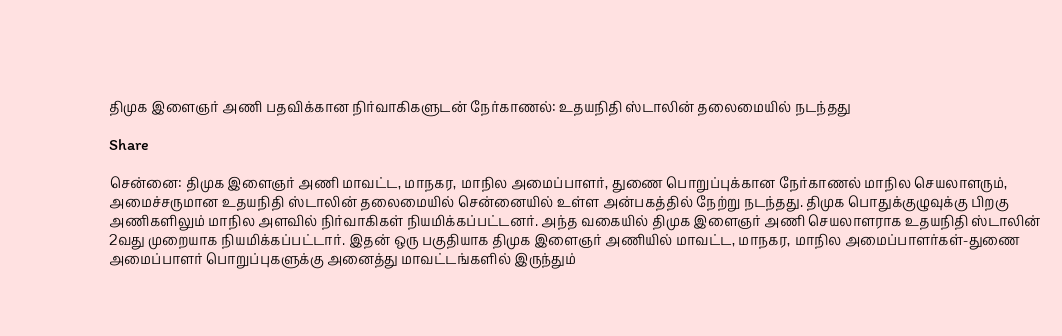திமுக இளைஞர் அணி பதவிக்கான நிர்வாகிகளுடன் நேர்காணல்: உதயநிதி ஸ்டாலின் தலைமையில் நடந்தது

Share

சென்னை: திமுக இளைஞர் அணி மாவட்ட, மாநகர, மாநில அமைப்பாளர், துணை பொறுப்புக்கான நேர்காணல் மாநில செயலாளரும், அமைச்சருமான உதயநிதி ஸ்டாலின் தலைமையில் சென்னையில் உள்ள அன்பகத்தில் நேற்று நடந்தது. திமுக பொதுக்குழுவுக்கு பிறகு அணிகளிலும் மாநில அளவில் நிர்வாகிகள் நியமிக்கப்பட்டனர். அந்த வகையில் திமுக இளைஞர் அணி செயலாளராக உதயநிதி ஸ்டாலின் 2வது முறையாக நியமிக்கப்பட்டார். இதன் ஒரு பகுதியாக திமுக இளைஞர் அணியில் மாவட்ட, மாநகர, மாநில அமைப்பாளர்கள்-துணை அமைப்பாளர் பொறுப்புகளுக்கு அனைத்து மாவட்டங்களில் இருந்தும்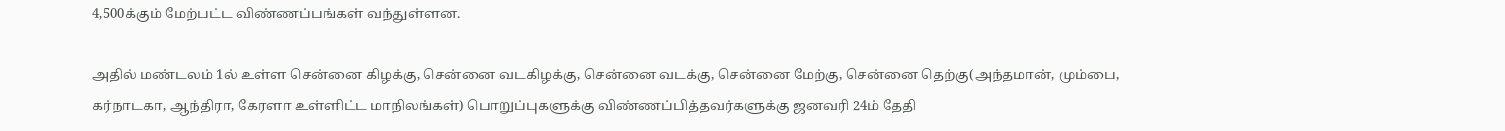4,500க்கும் மேற்பட்ட விண்ணப்பங்கள் வந்துள்ளன.

அதில் மண்டலம் 1ல் உள்ள சென்னை கிழக்கு, சென்னை வடகிழக்கு, சென்னை வடக்கு, சென்னை மேற்கு, சென்னை தெற்கு(அந்தமான், மும்பை, கர்நாடகா, ஆந்திரா, கேரளா உள்ளிட்ட மாநிலங்கள்) பொறுப்புகளுக்கு விண்ணப்பித்தவர்களுக்கு ஜனவரி 24ம் தேதி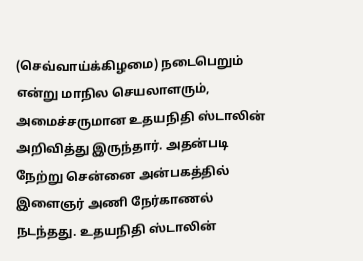(செவ்வாய்க்கிழமை) நடைபெறும் என்று மாநில செயலாளரும், அமைச்சருமான உதயநிதி ஸ்டாலின் அறிவித்து இருந்தார். அதன்படி நேற்று சென்னை அன்பகத்தில் இளைஞர் அணி நேர்காணல் நடந்தது. உதயநிதி ஸ்டாலின்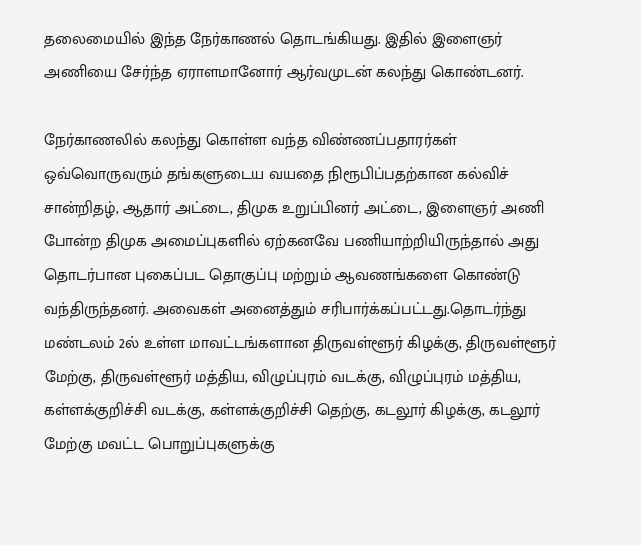தலைமையில் இந்த நேர்காணல் தொடங்கியது. இதில் இளைஞர் அணியை சேர்ந்த ஏராளமானோர் ஆர்வமுடன் கலந்து கொண்டனர்.

நேர்காணலில் கலந்து கொள்ள வந்த விண்ணப்பதாரர்கள் ஒவ்வொருவரும் தங்களுடைய வயதை நிரூபிப்பதற்கான கல்விச் சான்றிதழ், ஆதார் அட்டை, திமுக உறுப்பினர் அட்டை, இளைஞர் அணி போன்ற திமுக அமைப்புகளில் ஏற்கனவே பணியாற்றியிருந்தால் அது தொடர்பான புகைப்பட தொகுப்பு மற்றும் ஆவணங்களை கொண்டு வந்திருந்தனர். அவைகள் அனைத்தும் சரிபார்க்கப்பட்டது.தொடர்ந்து மண்டலம் 2ல் உள்ள மாவட்டங்களான திருவள்ளூர் கிழக்கு, திருவள்ளூர் மேற்கு, திருவள்ளூர் மத்திய, விழுப்புரம் வடக்கு, விழுப்புரம் மத்திய, கள்ளக்குறிச்சி வடக்கு, கள்ளக்குறிச்சி தெற்கு, கடலூர் கிழக்கு, கடலூர் மேற்கு மவட்ட பொறுப்புகளுக்கு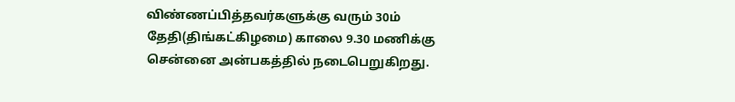விண்ணப்பித்தவர்களுக்கு வரும் 30ம் தேதி(திங்கட்கிழமை) காலை 9.30 மணிக்கு சென்னை அன்பகத்தில் நடைபெறுகிறது.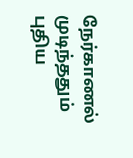நேர்காணல் முடிந்ததும் புதிய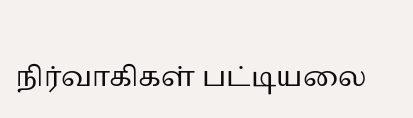நிர்வாகிகள் பட்டியலை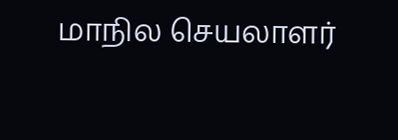மாநில செயலாளர்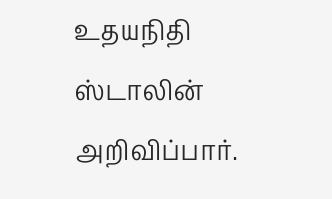உதயநிதி ஸ்டாலின் அறிவிப்பார்.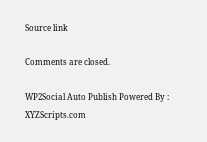Source link

Comments are closed.

WP2Social Auto Publish Powered By : XYZScripts.com